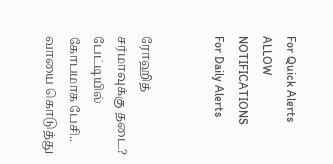For Quick Alerts
ALLOW NOTIFICATIONS
For Daily Alerts


ரோஹித் சர்மாவுக்கு தடை? பேட்டியில் கோபமாக பேசி.. வாயை கொடுத்து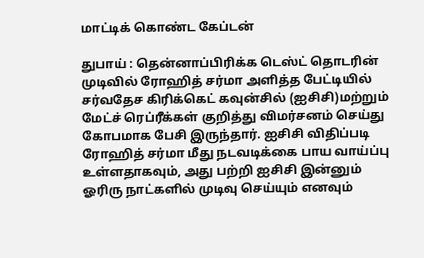மாட்டிக் கொண்ட கேப்டன்

துபாய் : தென்னாப்பிரிக்க டெஸ்ட் தொடரின் முடிவில் ரோஹித் சர்மா அளித்த பேட்டியில் சர்வதேச கிரிக்கெட் கவுன்சில் (ஐசிசி)மற்றும் மேட்ச் ரெப்ரீக்கள் குறித்து விமர்சனம் செய்து கோபமாக பேசி இருந்தார். ஐசிசி விதிப்படி ரோஹித் சர்மா மீது நடவடிக்கை பாய வாய்ப்பு உள்ளதாகவும், அது பற்றி ஐசிசி இன்னும் ஓரிரு நாட்களில் முடிவு செய்யும் எனவும்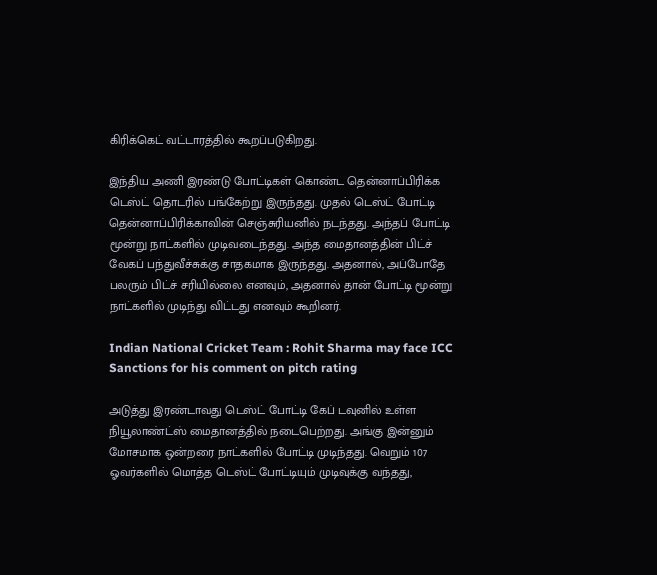கிரிக்கெட் வட்டாரத்தில் கூறப்படுகிறது.

இந்திய அணி இரண்டு போட்டிகள் கொண்ட தென்னாப்பிரிக்க டெஸ்ட் தொடரில் பங்கேற்று இருந்தது. முதல் டெஸ்ட் போட்டி தென்னாப்பிரிக்காவின் செஞ்சுரியனில் நடந்தது. அந்தப் போட்டி மூன்று நாட்களில் முடிவடைந்தது. அந்த மைதானத்தின் பிட்ச் வேகப் பந்துவீச்சுக்கு சாதகமாக இருந்தது. அதனால், அப்போதே பலரும் பிட்ச் சரியில்லை எனவும், அதனால் தான் போட்டி மூன்று நாட்களில் முடிந்து விட்டது எனவும் கூறினர்.

Indian National Cricket Team : Rohit Sharma may face ICC Sanctions for his comment on pitch rating

அடுத்து இரண்டாவது டெஸ்ட் போட்டி கேப் டவுனில் உள்ள நியூலாண்ட்ஸ் மைதானத்தில் நடைபெற்றது. அங்கு இன்னும் மோசமாக ஒன்றரை நாட்களில் போட்டி முடிந்தது. வெறும் 107 ஓவர்களில் மொத்த டெஸ்ட் போட்டியும் முடிவுக்கு வந்தது,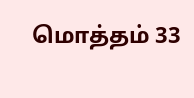மொத்தம் 33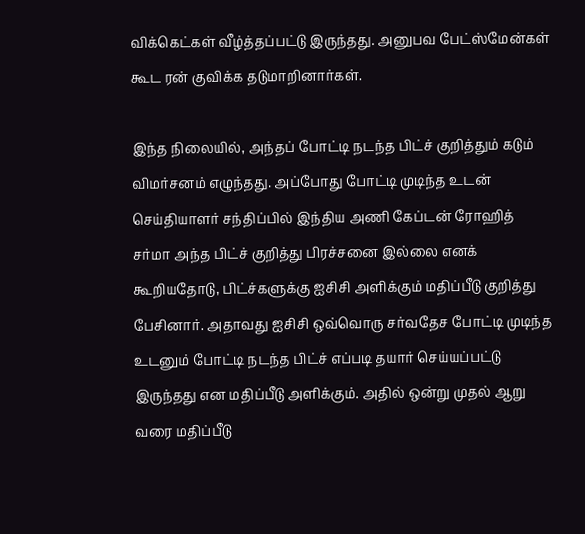விக்கெட்கள் வீழ்த்தப்பட்டு இருந்தது. அனுபவ பேட்ஸ்மேன்கள் கூட ரன் குவிக்க தடுமாறினார்கள்.

இந்த நிலையில், அந்தப் போட்டி நடந்த பிட்ச் குறித்தும் கடும் விமர்சனம் எழுந்தது. அப்போது போட்டி முடிந்த உடன் செய்தியாளர் சந்திப்பில் இந்திய அணி கேப்டன் ரோஹித் சர்மா அந்த பிட்ச் குறித்து பிரச்சனை இல்லை எனக் கூறியதோடு, பிட்ச்களுக்கு ஐசிசி அளிக்கும் மதிப்பீடு குறித்து பேசினார். அதாவது ஐசிசி ஒவ்வொரு சர்வதேச போட்டி முடிந்த உடனும் போட்டி நடந்த பிட்ச் எப்படி தயார் செய்யப்பட்டு இருந்தது என மதிப்பீடு அளிக்கும். அதில் ஒன்று முதல் ஆறு வரை மதிப்பீடு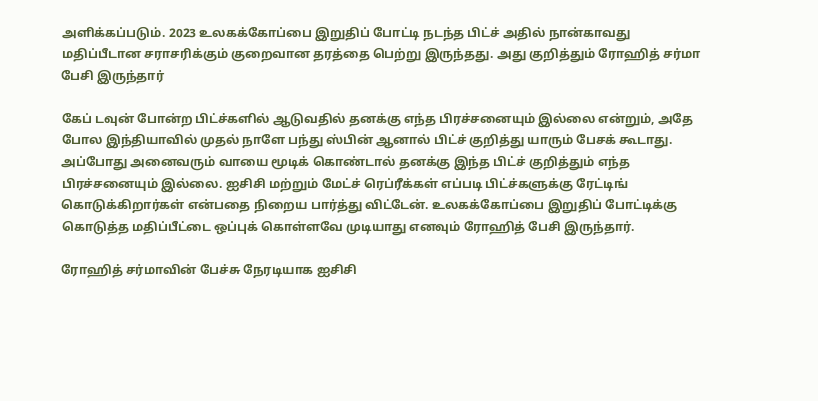அளிக்கப்படும். 2023 உலகக்கோப்பை இறுதிப் போட்டி நடந்த பிட்ச் அதில் நான்காவது மதிப்பீடான சராசரிக்கும் குறைவான தரத்தை பெற்று இருந்தது. அது குறித்தும் ரோஹித் சர்மா பேசி இருந்தார்

கேப் டவுன் போன்ற பிட்ச்களில் ஆடுவதில் தனக்கு எந்த பிரச்சனையும் இல்லை என்றும், அதே போல இந்தியாவில் முதல் நாளே பந்து ஸ்பின் ஆனால் பிட்ச் குறித்து யாரும் பேசக் கூடாது. அப்போது அனைவரும் வாயை மூடிக் கொண்டால் தனக்கு இந்த பிட்ச் குறித்தும் எந்த பிரச்சனையும் இல்லை. ஐசிசி மற்றும் மேட்ச் ரெப்ரீக்கள் எப்படி பிட்ச்களுக்கு ரேட்டிங் கொடுக்கிறார்கள் என்பதை நிறைய பார்த்து விட்டேன். உலகக்கோப்பை இறுதிப் போட்டிக்கு கொடுத்த மதிப்பீட்டை ஒப்புக் கொள்ளவே முடியாது எனவும் ரோஹித் பேசி இருந்தார்.

ரோஹித் சர்மாவின் பேச்சு நேரடியாக ஐசிசி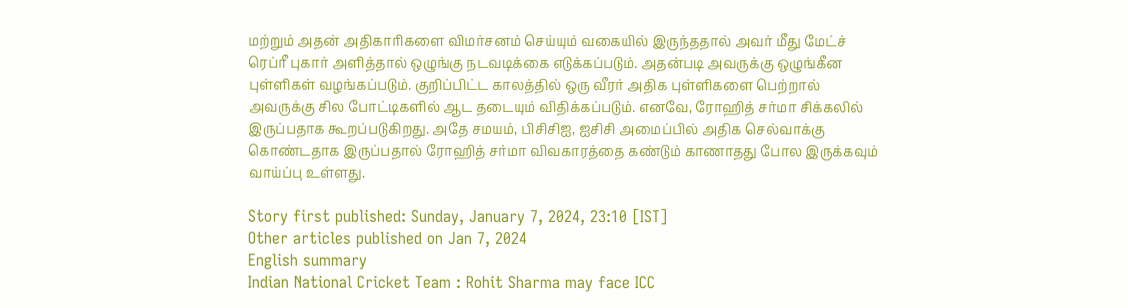மற்றும் அதன் அதிகாரிகளை விமர்சனம் செய்யும் வகையில் இருந்ததால் அவர் மீது மேட்ச் ரெப்ரீ புகார் அளித்தால் ஒழுங்கு நடவடிக்கை எடுக்கப்படும். அதன்படி அவருக்கு ஒழுங்கீன புள்ளிகள் வழங்கப்படும். குறிப்பிட்ட காலத்தில் ஒரு வீரர் அதிக புள்ளிகளை பெற்றால் அவருக்கு சில போட்டிகளில் ஆட தடையும் விதிக்கப்படும். எனவே, ரோஹித் சர்மா சிக்கலில் இருப்பதாக கூறப்படுகிறது. அதே சமயம், பிசிசிஐ, ஐசிசி அமைப்பில் அதிக செல்வாக்கு கொண்டதாக இருப்பதால் ரோஹித் சர்மா விவகாரத்தை கண்டும் காணாதது போல இருக்கவும் வாய்ப்பு உள்ளது.

Story first published: Sunday, January 7, 2024, 23:10 [IST]
Other articles published on Jan 7, 2024
English summary
Indian National Cricket Team : Rohit Sharma may face ICC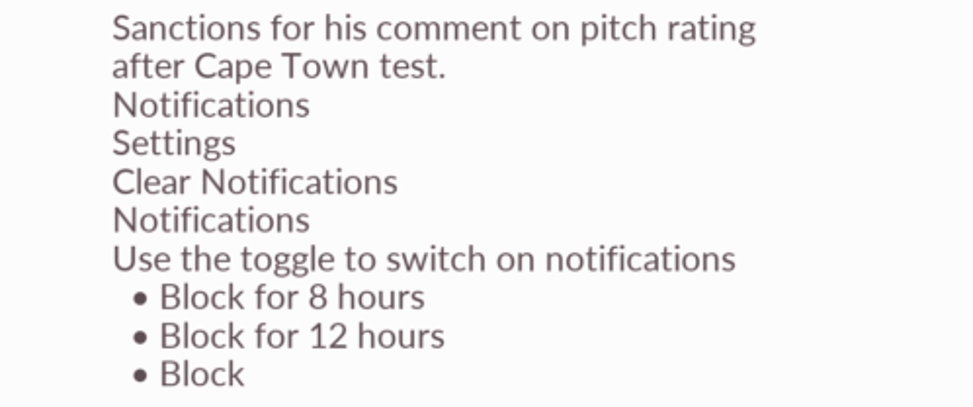Sanctions for his comment on pitch rating after Cape Town test.
Notifications
Settings
Clear Notifications
Notifications
Use the toggle to switch on notifications
  • Block for 8 hours
  • Block for 12 hours
  • Block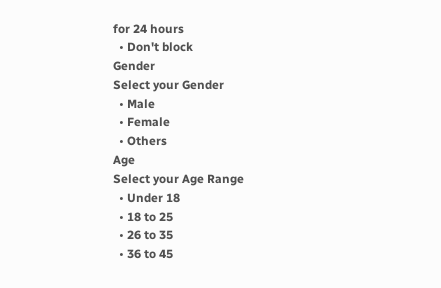for 24 hours
  • Don't block
Gender
Select your Gender
  • Male
  • Female
  • Others
Age
Select your Age Range
  • Under 18
  • 18 to 25
  • 26 to 35
  • 36 to 45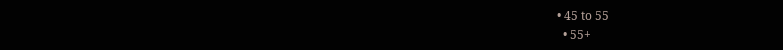• 45 to 55
  • 55+